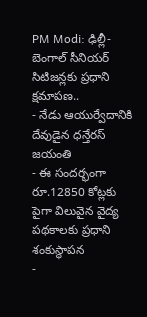PM Modi: ఢిల్లీ-బెంగాల్ సీనియర్ సిటిజన్లకు ప్రధాని క్షమాపణ..
- నేడు ఆయుర్వేదానికి దేవుడైన ధన్తేరస్ జయంతి
- ఈ సందర్భంగా రూ.12850 కోట్లకు పైగా విలువైన వైద్య పథకాలకు ప్రధాని శంకుస్థాపన
-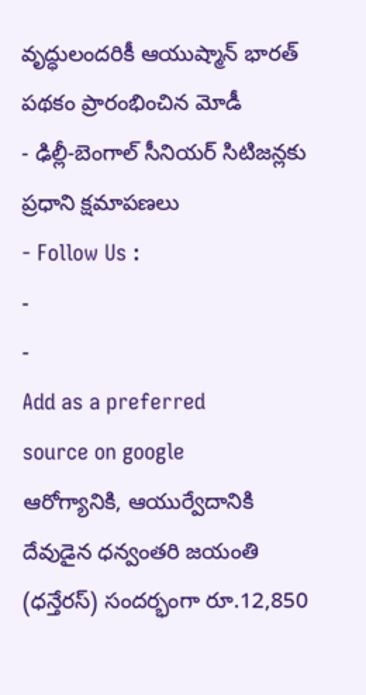వృద్ధులందరికీ ఆయుష్మాన్ భారత్ పథకం ప్రారంభించిన మోడీ
- ఢిల్లీ-బెంగాల్ సీనియర్ సిటిజన్లకు ప్రధాని క్షమాపణలు
- Follow Us :
-
-
Add as a preferred
source on google
ఆరోగ్యానికి, ఆయుర్వేదానికి దేవుడైన ధన్వంతరి జయంతి (ధన్తేరస్) సందర్భంగా రూ.12,850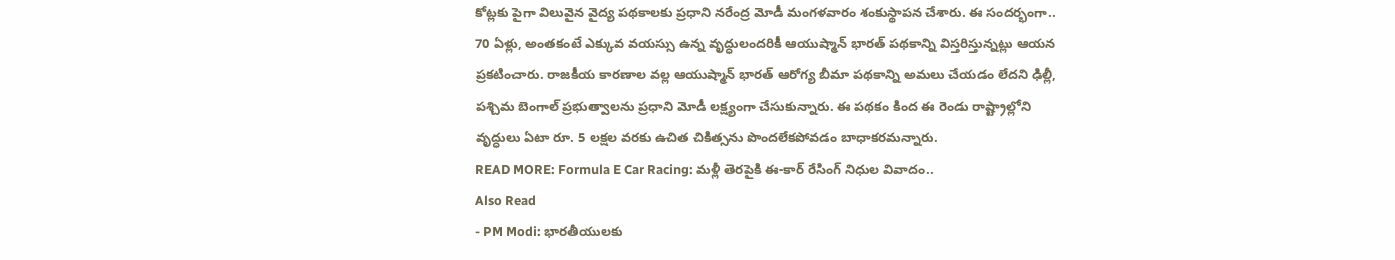కోట్లకు పైగా విలువైన వైద్య పథకాలకు ప్రధాని నరేంద్ర మోడీ మంగళవారం శంకుస్థాపన చేశారు. ఈ సందర్భంగా.. 70 ఏళ్లు, అంతకంటే ఎక్కువ వయస్సు ఉన్న వృద్ధులందరికీ ఆయుష్మాన్ భారత్ పథకాన్ని విస్తరిస్తున్నట్లు ఆయన ప్రకటించారు. రాజకీయ కారణాల వల్ల ఆయుష్మాన్ భారత్ ఆరోగ్య బీమా పథకాన్ని అమలు చేయడం లేదని ఢిల్లీ, పశ్చిమ బెంగాల్ ప్రభుత్వాలను ప్రధాని మోడీ లక్ష్యంగా చేసుకున్నారు. ఈ పథకం కింద ఈ రెండు రాష్ట్రాల్లోని వృద్ధులు ఏటా రూ. 5 లక్షల వరకు ఉచిత చికిత్సను పొందలేకపోవడం బాధాకరమన్నారు.
READ MORE: Formula E Car Racing: మళ్లీ తెరపైకి ఈ-కార్ రేసింగ్ నిధుల వివాదం..
Also Read
- PM Modi: భారతీయులకు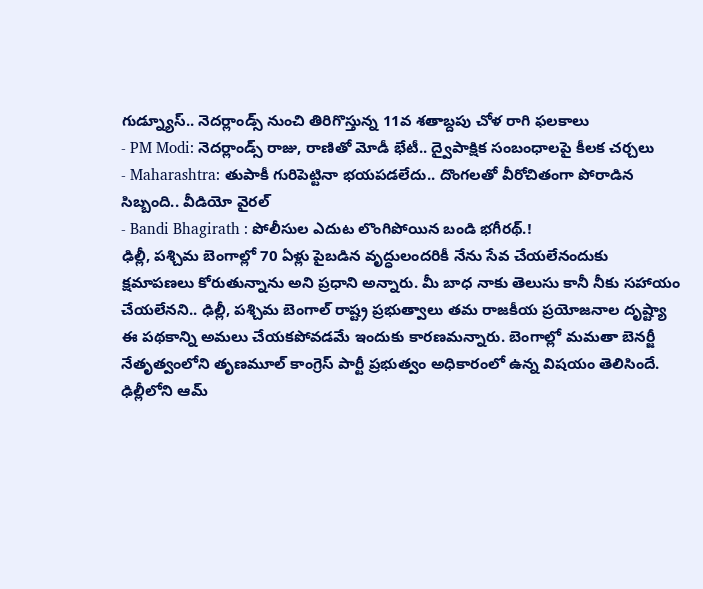గుడ్న్యూస్.. నెదర్లాండ్స్ నుంచి తిరిగొస్తున్న 11వ శతాబ్దపు చోళ రాగి ఫలకాలు
- PM Modi: నెదర్లాండ్స్ రాజు, రాణితో మోడీ భేటీ.. ద్వైపాక్షిక సంబంధాలపై కీలక చర్చలు
- Maharashtra: తుపాకీ గురిపెట్టినా భయపడలేదు.. దొంగలతో వీరోచితంగా పోరాడిన సిబ్బంది.. వీడియో వైరల్
- Bandi Bhagirath : పోలీసుల ఎదుట లొంగిపోయిన బండి భగీరథ్.!
ఢిల్లీ, పశ్చిమ బెంగాల్లో 70 ఏళ్లు పైబడిన వృద్ధులందరికీ నేను సేవ చేయలేనందుకు క్షమాపణలు కోరుతున్నాను అని ప్రధాని అన్నారు. మీ బాధ నాకు తెలుసు కానీ నీకు సహాయం చేయలేనని.. ఢిల్లీ, పశ్చిమ బెంగాల్ రాష్ట్ర ప్రభుత్వాలు తమ రాజకీయ ప్రయోజనాల దృష్ట్యా ఈ పథకాన్ని అమలు చేయకపోవడమే ఇందుకు కారణమన్నారు. బెంగాల్లో మమతా బెనర్జీ నేతృత్వంలోని తృణమూల్ కాంగ్రెస్ పార్టీ ప్రభుత్వం అధికారంలో ఉన్న విషయం తెలిసిందే. ఢిల్లీలోని ఆమ్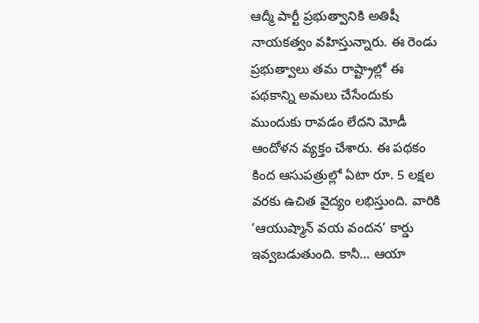ఆద్మీ పార్టీ ప్రభుత్వానికి అతిషీ నాయకత్వం వహిస్తున్నారు. ఈ రెండు ప్రభుత్వాలు తమ రాష్ట్రాల్లో ఈ పథకాన్ని అమలు చేసేందుకు ముందుకు రావడం లేదని మోడీ ఆందోళన వ్యక్తం చేశారు. ఈ పథకం కింద ఆసుపత్రుల్లో ఏటా రూ. 5 లక్షల వరకు ఉచిత వైద్యం లభిస్తుంది. వారికి ‘ఆయుష్మాన్ వయ వందన’ కార్డు ఇవ్వబడుతుంది. కానీ… ఆయా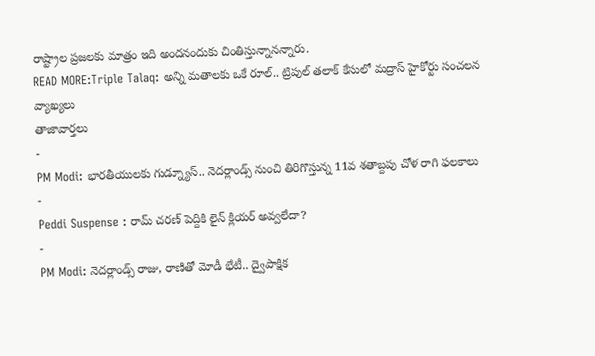రాష్ట్రాల ప్రజలకు మాత్రం ఇది అందనందుకు చింతిస్తున్నానన్నారు.
READ MORE:Triple Talaq: అన్ని మతాలకు ఒకే రూల్.. ట్రిపుల్ తలాక్ కేసులో మద్రాస్ హైకోర్టు సంచలన వ్యాఖ్యలు
తాజావార్తలు
-
PM Modi: భారతీయులకు గుడ్న్యూస్.. నెదర్లాండ్స్ నుంచి తిరిగొస్తున్న 11వ శతాబ్దపు చోళ రాగి ఫలకాలు
-
Peddi Suspense : రామ్ చరణ్ పెద్దికి లైన్ క్లియర్ అవ్వలేదా?
-
PM Modi: నెదర్లాండ్స్ రాజు, రాణితో మోడీ భేటీ.. ద్వైపాక్షిక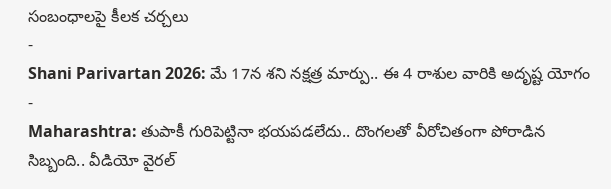సంబంధాలపై కీలక చర్చలు
-
Shani Parivartan 2026: మే 17న శని నక్షత్ర మార్పు.. ఈ 4 రాశుల వారికి అదృష్ట యోగం
-
Maharashtra: తుపాకీ గురిపెట్టినా భయపడలేదు.. దొంగలతో వీరోచితంగా పోరాడిన సిబ్బంది.. వీడియో వైరల్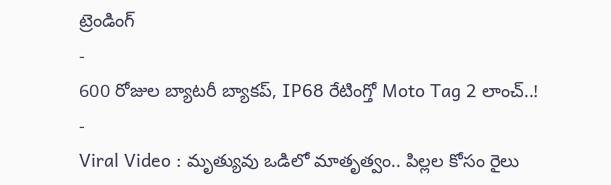ట్రెండింగ్
-
600 రోజుల బ్యాటరీ బ్యాకప్, IP68 రేటింగ్తో Moto Tag 2 లాంచ్..!
-
Viral Video : మృత్యువు ఒడిలో మాతృత్వం.. పిల్లల కోసం రైలు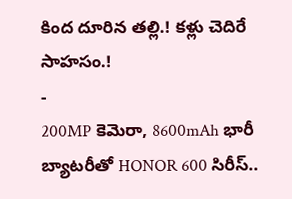కింద దూరిన తల్లి.! కళ్లు చెదిరే సాహసం.!
-
200MP కెమెరా, 8600mAh భారీ బ్యాటరీతో HONOR 600 సిరీస్..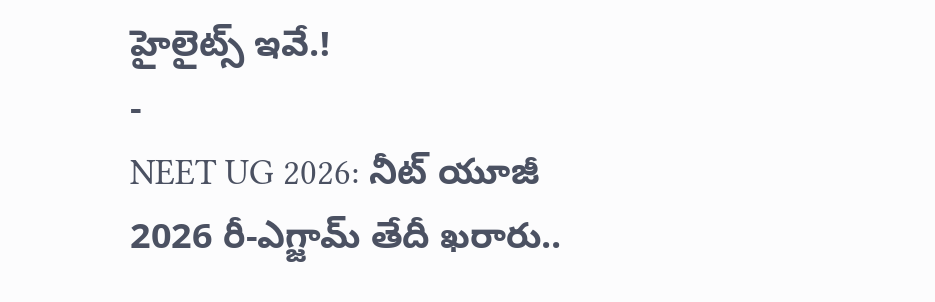హైలైట్స్ ఇవే.!
-
NEET UG 2026: నీట్ యూజీ 2026 రీ-ఎగ్జామ్ తేదీ ఖరారు..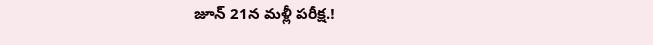జూన్ 21న మళ్లీ పరీక్ష.!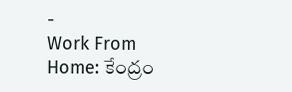-
Work From Home: కేంద్రం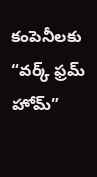కంపెనీలకు “వర్క్ ఫ్రమ్ హోమ్”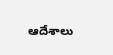ఆదేశాలు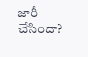జారీ చేసిందా?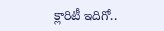క్లారిటీ ఇదిగో..